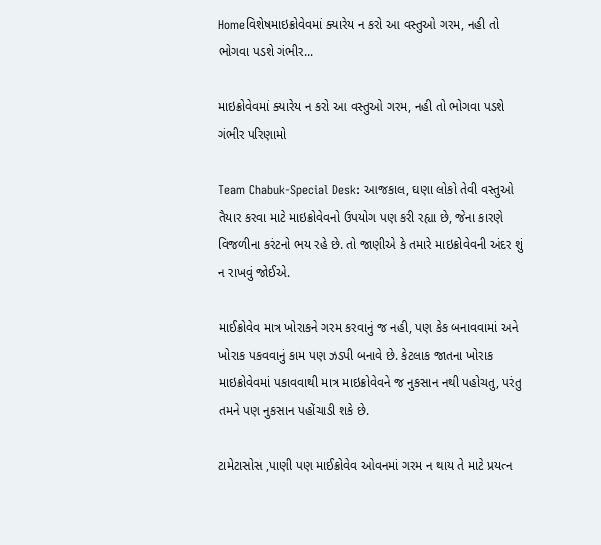Homeવિશેષમાઇક્રોવેવમાં ક્યારેય ન કરો આ વસ્તુઓ ગરમ, નહી તો ભોગવા પડશે ગંભીર...

માઇક્રોવેવમાં ક્યારેય ન કરો આ વસ્તુઓ ગરમ, નહી તો ભોગવા પડશે ગંભીર પરિણામો

Team Chabuk-Special Desk: આજકાલ, ઘણા લોકો તેવી વસ્તુઓ તૈયાર કરવા માટે માઇક્રોવેવનો ઉપયોગ પણ કરી રહ્યા છે, જેના કારણે વિજળીના કરંટનો ભય રહે છે. તો જાણીએ કે તમારે માઇક્રોવેવની અંદર શું ન રાખવું જોઈએ.

માઈક્રોવેવ માત્ર ખોરાકને ગરમ કરવાનું જ નહી, પણ કેક બનાવવામાં અને ખોરાક પકવવાનું કામ પણ ઝડપી બનાવે છે. કેટલાક જાતના ખોરાક માઇક્રોવેવમાં પકાવવાથી માત્ર માઇક્રોવેવને જ નુકસાન નથી પહોચતુ, પરંતુ તમને પણ નુકસાન પહોંચાડી શકે છે.

ટામેટાસોસ ,પાણી પણ માઈક્રોવેવ ઓવનમાં ગરમ ન થાય તે માટે પ્રયત્ન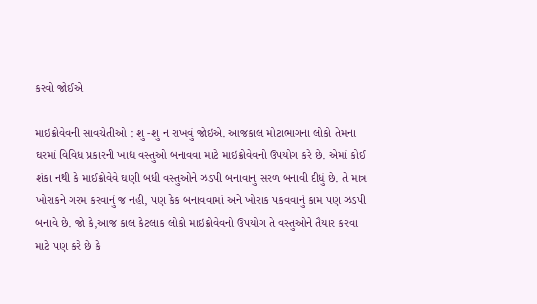કરવો જોઈએ

માઇક્રોવેવની સાવચેતીઓ : શુ -શુ ન રાખવું જોઇએ. આજકાલ મોટાભાગના લોકો તેમના ઘરમાં વિવિધ પ્રકારની ખાદ્ય વસ્તુઓ બનાવવા માટે માઇક્રોવેવનો ઉપયોગ કરે છે. એમાં કોઈ શંકા નથી કે માઈક્રોવેવે ઘણી બધી વસ્તુઓને ઝડપી બનાવાનુ સરળ બનાવી દીધું છે. તે માત્ર ખોરાકને ગરમ કરવાનું જ નહી, પણ કેક બનાવવામાં અને ખોરાક પકવવાનું કામ પણ ઝડપી બનાવે છે. જો કે,આજ કાલ કેટલાક લોકો માઇક્રોવેવનો ઉપયોગ તે વસ્તુઓને તૈયાર કરવા માટે પણ કરે છે કે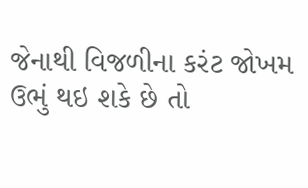જેનાથી વિજળીના કરંટ જોખમ ઉભું થઇ શકે છે તો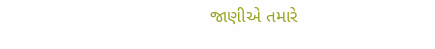જાણીએ તમારે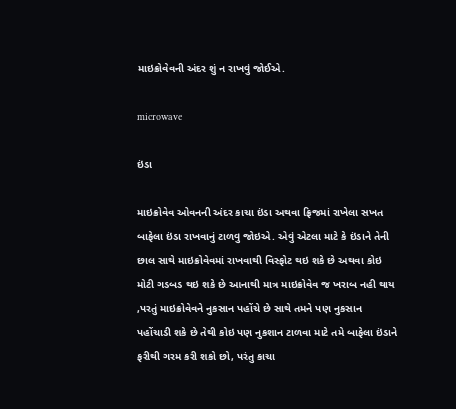માઇક્રોવેવની અંદર શું ન રાખવું જોઈએ.

microwave

ઇંડા

માઇક્રોવેવ ઓવનની અંદર કાચા ઇંડા અથવા ફ્રિજમાં રાખેલા સખત બાફેલા ઇંડા રાખવાનું ટાળવુ જોઇએ. એવું એટલા માટે કે ઇંડાને તેની છાલ સાથે માઇક્રોવેવમાં રાખવાથી વિસ્ફોટ થઇ શકે છે અથવા કોઇ મોટી ગડબડ થઇ શકે છે આનાથી માત્ર માઇક્રોવેવ જ ખરાબ નહી થાય ,પરતું માઇક્રોવેવને નુકસાન પહોંચે છે સાથે તમને પણ નુકસાન પહોંચાડી શકે છે તેથી કોઇ પણ નુકશાન ટાળવા માટે તમે બાફેલા ઇંડાને ફરીથી ગરમ કરી શકો છો, પરંતુ કાચા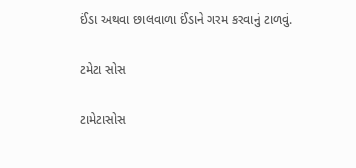ઈંડા અથવા છાલવાળા ઈંડાને ગરમ કરવાનું ટાળવું.

ટમેટા સોસ

ટામેટાસોસ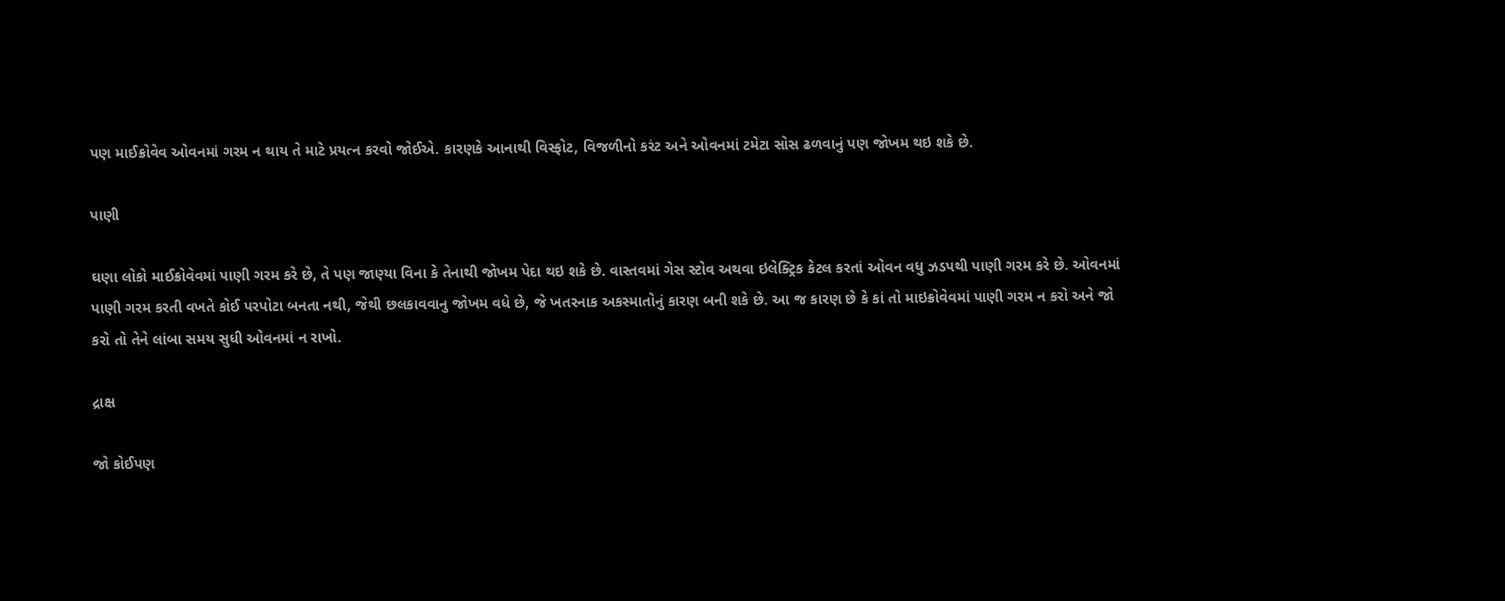પણ માઈક્રોવેવ ઓવનમાં ગરમ ન થાય તે માટે પ્રયત્ન કરવો જોઈએ. કારણકે આનાથી વિસ્ફોટ, વિજળીનો કરંટ અને ઓવનમાં ટમેટા સોસ ઢળવાનું પણ જોખમ થઇ શકે છે.

પાણી

ઘણા લોકો માઈક્રોવેવમાં પાણી ગરમ કરે છે, તે પણ જાણ્યા વિના કે તેનાથી જોખમ પેદા થઇ શકે છે. વાસ્તવમાં ગેસ સ્ટોવ અથવા ઇલેક્ટ્રિક કેટલ કરતાં ઓવન વધુ ઝડપથી પાણી ગરમ કરે છે. ઓવનમાં પાણી ગરમ કરતી વખતે કોઈ પરપોટા બનતા નથી, જેથી છલકાવવાનુ જોખમ વધે છે, જે ખતરનાક અકસ્માતોનું કારણ બની શકે છે. આ જ કારણ છે કે કાં તો માઇક્રોવેવમાં પાણી ગરમ ન કરો અને જો કરો તો તેને લાંબા સમય સુધી ઓવનમાં ન રાખો.

દ્રાક્ષ

જો કોઈપણ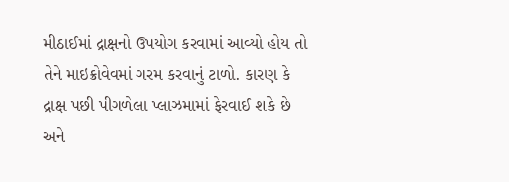મીઠાઈમાં દ્રાક્ષનો ઉપયોગ કરવામાં આવ્યો હોય તો તેને માઇક્રોવેવમાં ગરમ કરવાનું ટાળો. કારણ કે દ્રાક્ષ પછી પીગળેલા પ્લાઝમામાં ફેરવાઈ શકે છે અને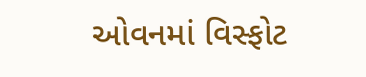ઓવનમાં વિસ્ફોટ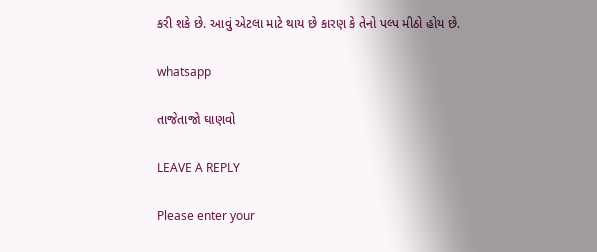કરી શકે છે. આવું એટલા માટે થાય છે કારણ કે તેનો પલ્પ મીઠો હોય છે.

whatsapp

તાજેતાજો ઘાણવો

LEAVE A REPLY

Please enter your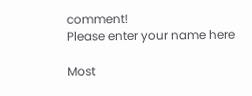comment!
Please enter your name here

Most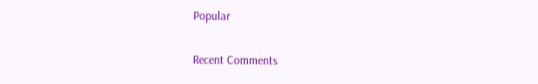Popular

Recent Comments